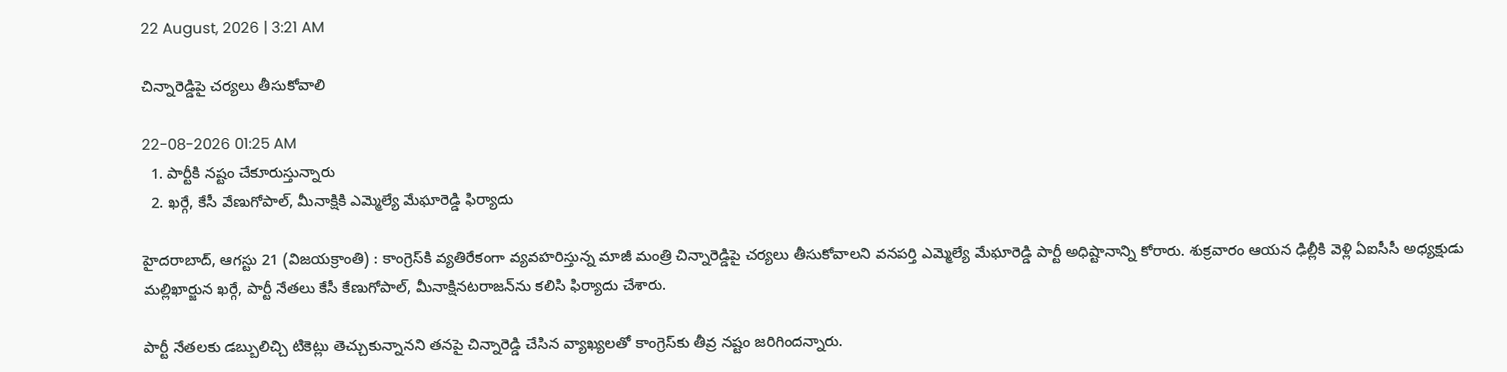22 August, 2026 | 3:21 AM

చిన్నారెడ్డిపై చర్యలు తీసుకోవాలి

22-08-2026 01:25 AM
  1. పార్టీకి నష్టం చేకూరుస్తున్నారు
  2. ఖర్గే, కేసీ వేణుగోపాల్, మీనాక్షికి ఎమ్మెల్యే మేఘారెడ్డి ఫిర్యాదు

హైదరాబాద్, ఆగస్టు 21 (విజయక్రాంతి) : కాంగ్రెస్‌కి వ్యతిరేకంగా వ్యవహరిస్తున్న మాజీ మంత్రి చిన్నారెడ్డిపై చర్యలు తీసుకోవాలని వనపర్తి ఎమ్మెల్యే మేఘారెడ్డి పార్టీ అధిష్టానాన్ని కోరారు. శుక్రవారం ఆయన ఢిల్లీకి వెళ్లి ఏఐసీసీ అధ్యక్షుడు మల్లిఖార్జున ఖర్గే, పార్టీ నేతలు కేసీ కేణుగోపాల్, మీనాక్షినటరాజన్‌ను కలిసి ఫిర్యాదు చేశారు.

పార్టీ నేతలకు డబ్బులిచ్చి టికెట్లు తెచ్చుకున్నానని తనపై చిన్నారెడ్డి చేసిన వ్యాఖ్యలతో కాంగ్రెస్‌కు తీవ్ర నష్టం జరిగిందన్నారు.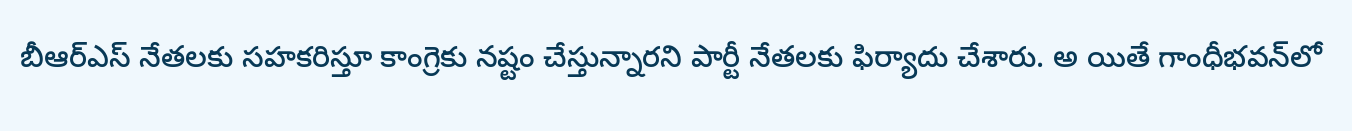బీఆర్‌ఎస్ నేతలకు సహకరిస్తూ కాంగ్రెకు నష్టం చేస్తున్నారని పార్టీ నేతలకు ఫిర్యాదు చేశారు. అ యితే గాంధీభవన్‌లో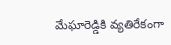మేఘారెడ్డికి వ్యతిరేకంగా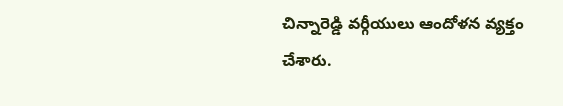చిన్నారెడ్డి వర్గీయులు ఆందోళన వ్యక్తం చేశారు.